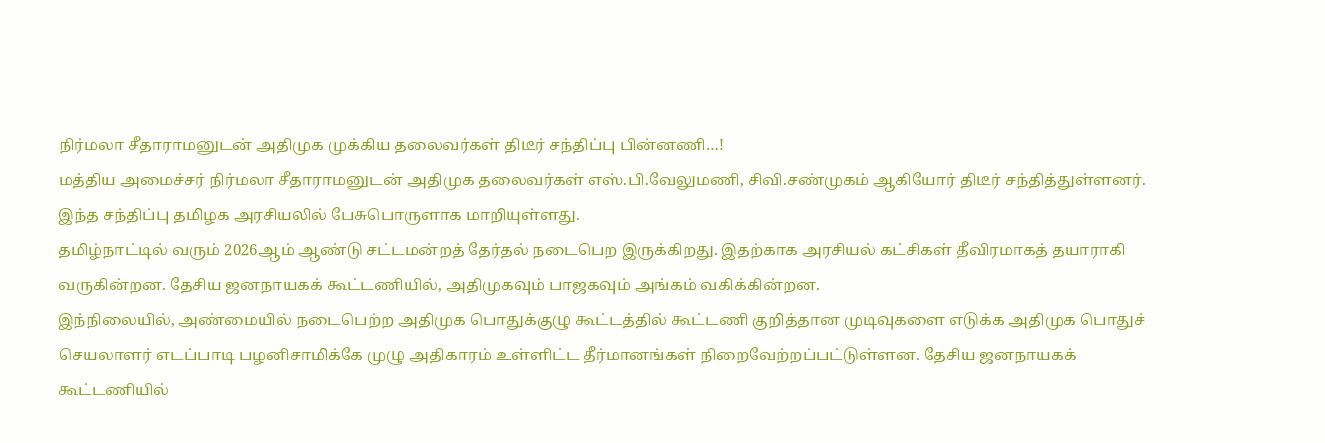நிர்மலா சீதாராமனுடன் அதிமுக முக்கிய தலைவர்கள் திடீர் சந்திப்பு பின்னணி…!
மத்திய அமைச்சர் நிர்மலா சீதாராமனுடன் அதிமுக தலைவர்கள் எஸ்.பி.வேலுமணி, சிவி.சண்முகம் ஆகியோர் திடீர் சந்தித்துள்ளனர். இந்த சந்திப்பு தமிழக அரசியலில் பேசுபொருளாக மாறியுள்ளது.
தமிழ்நாட்டில் வரும் 2026ஆம் ஆண்டு சட்டமன்றத் தேர்தல் நடைபெற இருக்கிறது. இதற்காக அரசியல் கட்சிகள் தீவிரமாகத் தயாராகி வருகின்றன. தேசிய ஜனநாயகக் கூட்டணியில், அதிமுகவும் பாஜகவும் அங்கம் வகிக்கின்றன.
இந்நிலையில், அண்மையில் நடைபெற்ற அதிமுக பொதுக்குழு கூட்டத்தில் கூட்டணி குறித்தான முடிவுகளை எடுக்க அதிமுக பொதுச் செயலாளர் எடப்பாடி பழனிசாமிக்கே முழு அதிகாரம் உள்ளிட்ட தீர்மானங்கள் நிறைவேற்றப்பட்டுள்ளன. தேசிய ஜனநாயகக் கூட்டணியில்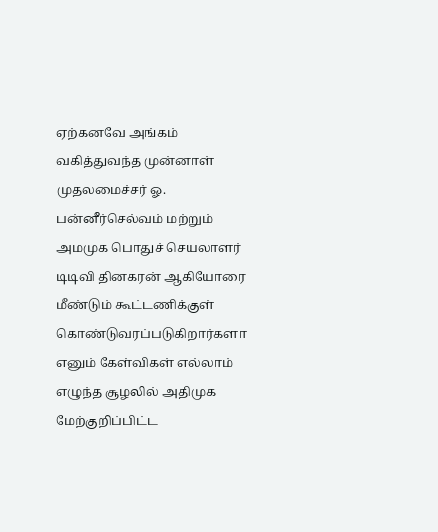ஏற்கனவே அங்கம் வகித்துவந்த முன்னாள் முதலமைச்சர் ஓ. பன்னீர்செல்வம் மற்றும் அமமுக பொதுச் செயலாளர் டிடிவி தினகரன் ஆகியோரை மீண்டும் கூட்டணிக்குள் கொண்டுவரப்படுகிறார்களா எனும் கேள்விகள் எல்லாம் எழுந்த சூழலில் அதிமுக மேற்குறிப்பிட்ட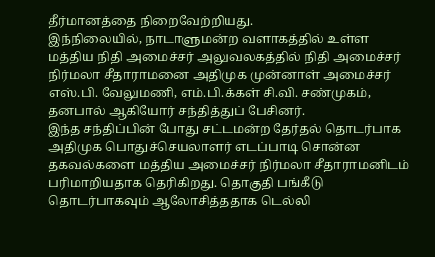தீர்மானத்தை நிறைவேற்றியது.
இந்நிலையில், நாடாளுமன்ற வளாகத்தில் உள்ள மத்திய நிதி அமைச்சர் அலுவலகத்தில் நிதி அமைச்சர் நிர்மலா சீதாராமனை அதிமுக முன்னாள் அமைச்சர் எஸ்.பி. வேலுமணி, எம்.பி.க்கள் சி.வி. சண்முகம், தனபால் ஆகியோர் சந்தித்துப் பேசினர்.
இந்த சந்திப்பின் போது சட்டமன்ற தேர்தல் தொடர்பாக அதிமுக பொதுச்செயலாளர் எடப்பாடி சொன்ன தகவல்களை மத்திய அமைச்சர் நிர்மலா சீதாராமனிடம் பரிமாறியதாக தெரிகிறது. தொகுதி பங்கீடு தொடர்பாகவும் ஆலோசித்ததாக டெல்லி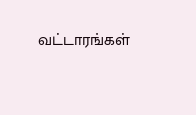வட்டாரங்கள்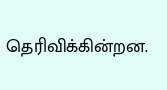தெரிவிக்கின்றன.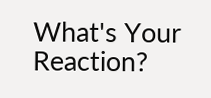What's Your Reaction?